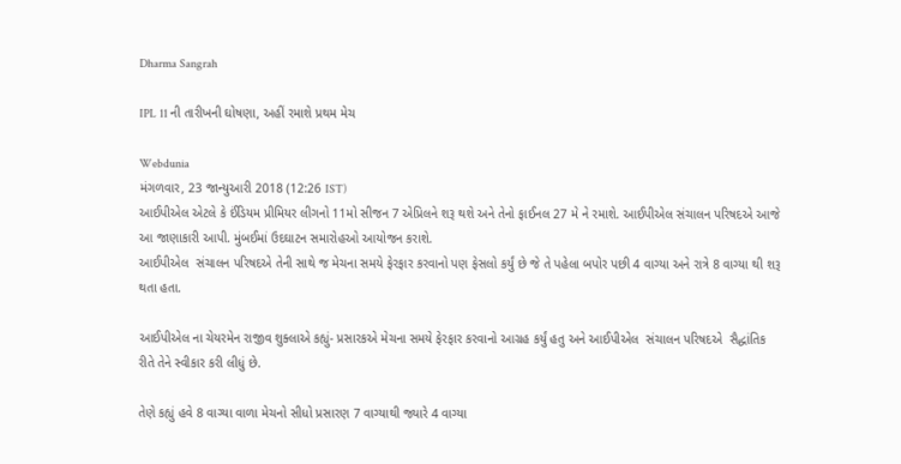Dharma Sangrah

IPL 11 ની તારીખની ઘોષણા, અહીં રમાશે પ્રથમ મેચ

Webdunia
મંગળવાર, 23 જાન્યુઆરી 2018 (12:26 IST)
આઈપીએલ એટલે કે ઈંડિયમ પ્રીમિયર લીગનો 11મો સીજન 7 એપ્રિલને શરૂ થશે અને તેનો ફાઈનલ 27 મે ને રમાશે. આઈપીએલ સંચાલન પરિષદએ આજે આ જાણાકારી આપી. મુંબઈમાં ઉદઘાટન સમારોહઓ આયોજન કરાશે.
આઈપીએલ  સંચાલન પરિષદએ તેની સાથે જ મેચના સમયે ફેરફાર કરવાનો પણ ફેસલો કર્યું છે જે તે પહેલા બપોર પછી 4 વાગ્યા અને રાત્રે 8 વાગ્યા થી શરૂ થતા હતા.

આઈપીએલ ના ચેયરમેન રાજીવ શુક્લાએ કહ્યું- પ્રસારકએ મેચના સમયે ફેરફાર કરવાનો આગ્રહ કર્યું હતુ અને આઈપીએલ  સંચાલન પરિષદએ  સૈદ્ધાંતિક રીતે તેને સ્વીકાર કરી લીધું છે.

તેણે કહ્યું હવે 8 વાગ્યા વાળા મેચનો સીધો પ્રસારણ 7 વાગ્યાથી જ્યારે 4 વાગ્યા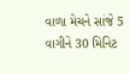વાળા મેચને સાંજે 5 વાગીને 30 મિનિટ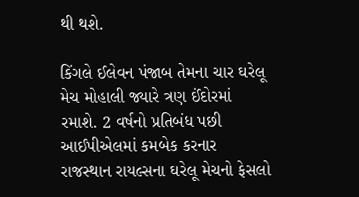થી થશે.

કિંગલે ઈલેવન પંજાબ તેમના ચાર ઘરેલૂ મેચ મોહાલી જ્યારે ત્રણ ઈંદોરમાં રમાશે. 2 વર્ષનો પ્રતિબંધ પછી આઈપીએલમાં કમબેક કરનાર રાજસ્થાન રાયલ્સના ઘરેલૂ મેચનો ફેસલો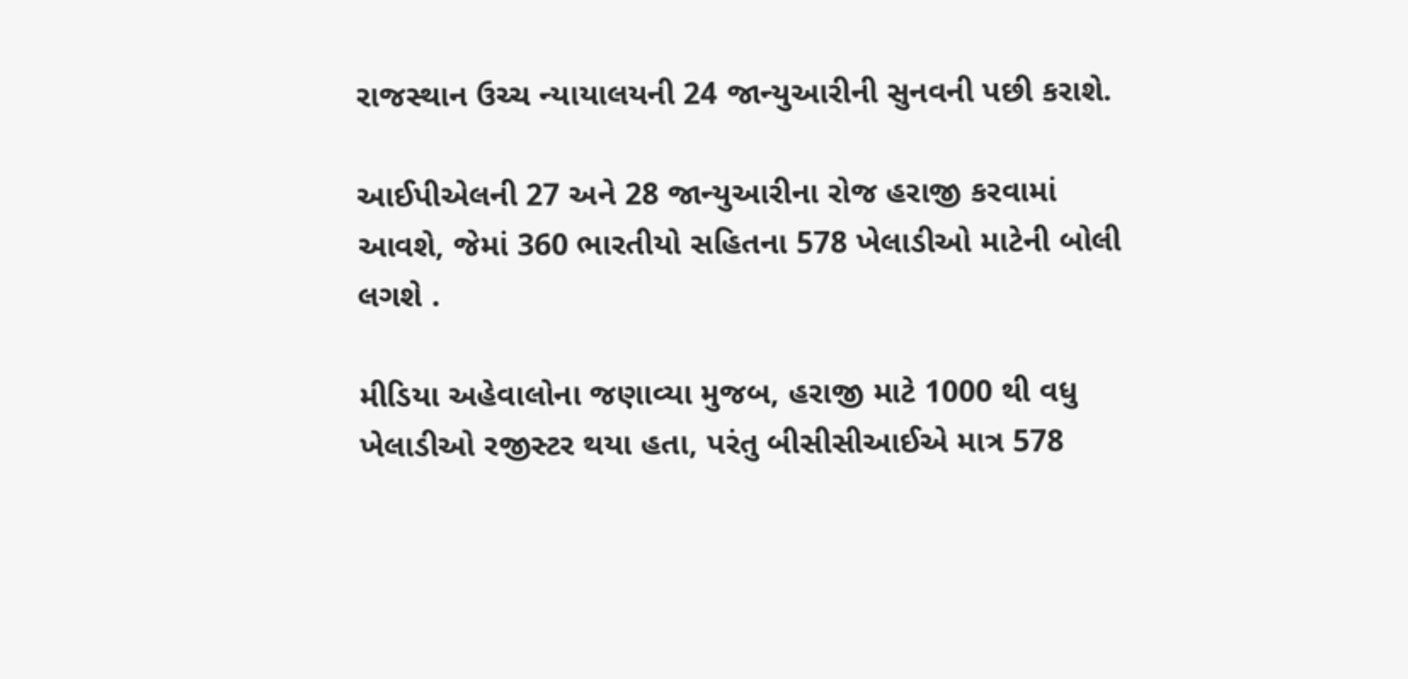રાજસ્થાન ઉચ્ચ ન્યાયાલયની 24 જાન્યુઆરીની સુનવની પછી કરાશે.

આઈપીએલની 27 અને 28 જાન્યુઆરીના રોજ હરાજી કરવામાં આવશે, જેમાં 360 ભારતીયો સહિતના 578 ખેલાડીઓ માટેની બોલી લગશે .

મીડિયા અહેવાલોના જણાવ્યા મુજબ, હરાજી માટે 1000 થી વધુ ખેલાડીઓ રજીસ્ટર થયા હતા, પરંતુ બીસીસીઆઈએ માત્ર 578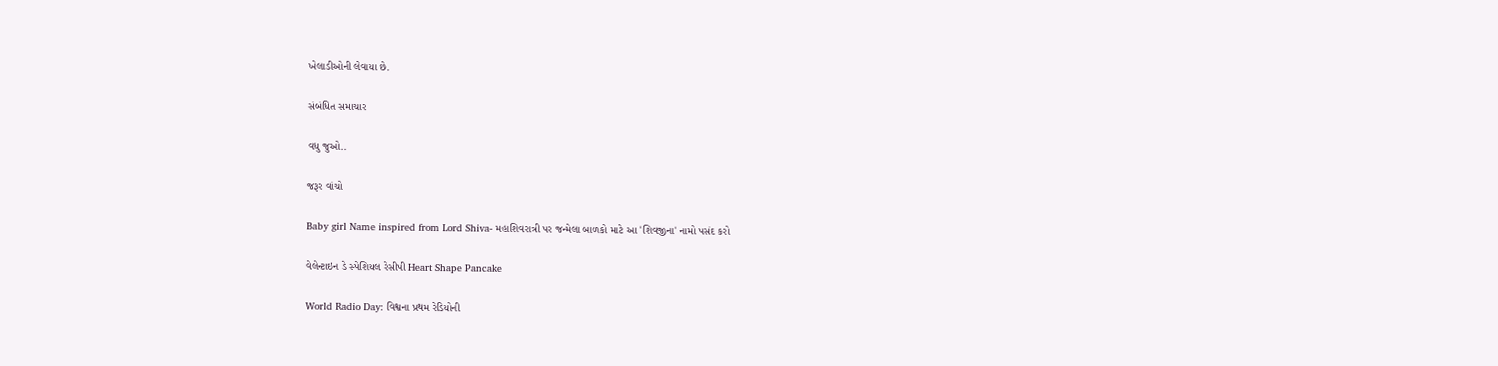ખેલાડીઓની લેવાયા છે.

સંબંધિત સમાચાર

વધુ જુઓ..

જરૂર વાંચો

Baby girl Name inspired from Lord Shiva- મહાશિવરાત્રી પર જન્મેલા બાળકો માટે આ 'શિવજીના' નામો પસંદ કરો

વેલેન્ટાઇન ડે સ્પેશિયલ રેસીપી Heart Shape Pancake

World Radio Day: વિશ્વના પ્રથમ રેડિયોની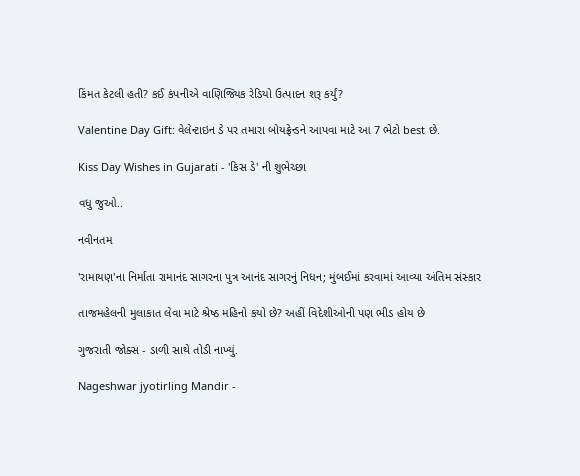કિંમત કેટલી હતી? કઈ કંપનીએ વાણિજ્યિક રેડિયો ઉત્પાદન શરૂ કર્યું?

Valentine Day Gift: વેલેન્ટાઇન ડે પર તમારા બોયફ્રેન્ડને આપવા માટે આ 7 ભેટો best છે.

Kiss Day Wishes in Gujarati - 'કિસ ડે' ની શુભેચ્છા

વધુ જુઓ..

નવીનતમ

'રામાયણ'ના નિર્માતા રામાનંદ સાગરના પુત્ર આનંદ સાગરનું નિધન; મુંબઈમાં કરવામાં આવ્યા અંતિમ સંસ્કાર

તાજમહેલની મુલાકાત લેવા માટે શ્રેષ્ઠ મહિનો કયો છે? અહીં વિદેશીઓની પણ ભીડ હોય છે

ગુજરાતી જોક્સ - ડાળી સાથે તોડી નાખ્યું.

Nageshwar jyotirling Mandir -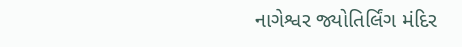નાગેશ્વર જ્યોતિર્લિંગ મંદિર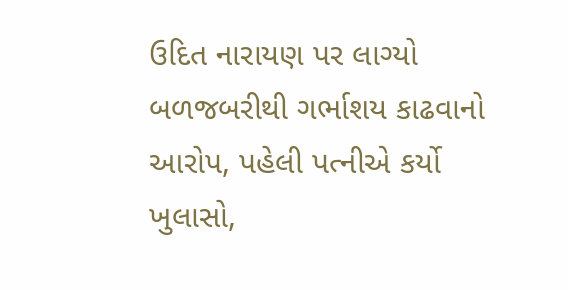ઉદિત નારાયણ પર લાગ્યો બળજબરીથી ગર્ભાશય કાઢવાનો આરોપ, પહેલી પત્નીએ કર્યો ખુલાસો,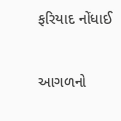ફરિયાદ નોંધાઈ

આગળનો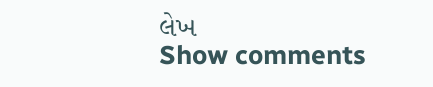લેખ
Show comments